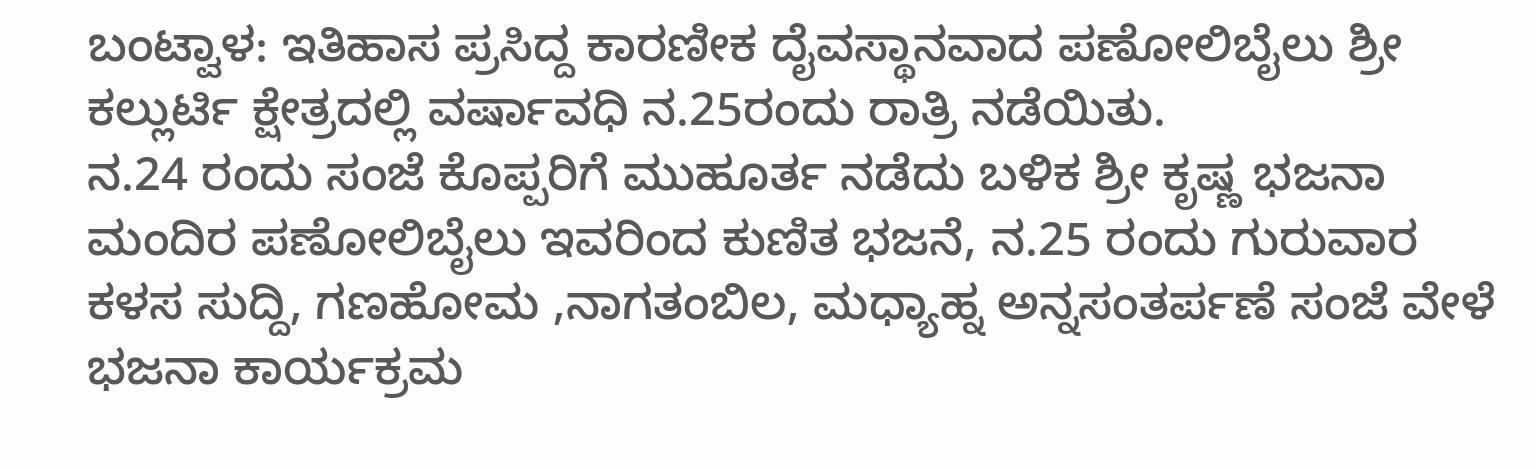ಬಂಟ್ವಾಳ: ಇತಿಹಾಸ ಪ್ರಸಿದ್ದ ಕಾರಣೀಕ ದೈವಸ್ಥಾನವಾದ ಪಣೋಲಿಬೈಲು ಶ್ರೀ ಕಲ್ಲುರ್ಟಿ ಕ್ಷೇತ್ರದಲ್ಲಿ ವರ್ಷಾವಧಿ ನ.25ರಂದು ರಾತ್ರಿ ನಡೆಯಿತು.
ನ.24 ರಂದು ಸಂಜೆ ಕೊಪ್ಪರಿಗೆ ಮುಹೂರ್ತ ನಡೆದು ಬಳಿಕ ಶ್ರೀ ಕೃಷ್ಣ ಭಜನಾ ಮಂದಿರ ಪಣೋಲಿಬೈಲು ಇವರಿಂದ ಕುಣಿತ ಭಜನೆ, ನ.25 ರಂದು ಗುರುವಾರ ಕಳಸ ಸುದ್ದಿ, ಗಣಹೋಮ ,ನಾಗತಂಬಿಲ, ಮಧ್ಯಾಹ್ನ ಅನ್ನಸಂತರ್ಪಣೆ ಸಂಜೆ ವೇಳೆ ಭಜನಾ ಕಾರ್ಯಕ್ರಮ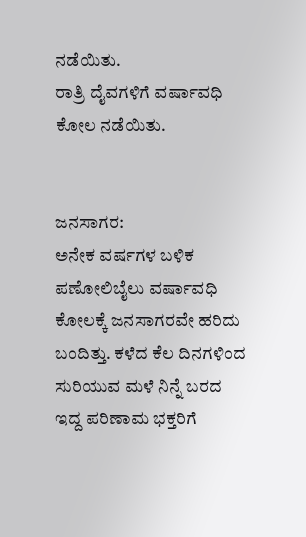ನಡೆಯಿತು.
ರಾತ್ರಿ ದೈವಗಳಿಗೆ ವರ್ಷಾವಧಿ ಕೋಲ ನಡೆಯಿತು.


ಜನಸಾಗರ:
ಅನೇಕ ವರ್ಷಗಳ ಬಳಿಕ ಪಣೋಲಿಬೈಲು ವರ್ಷಾವಧಿ ಕೋಲಕ್ಕೆ ಜನಸಾಗರವೇ ಹರಿದು ಬಂದಿತ್ತು. ಕಳೆದ ಕೆಲ ದಿನಗಳಿಂದ ಸುರಿಯುವ ಮಳೆ ನಿನ್ನೆ ಬರದ ಇದ್ದ ಪರಿಣಾಮ ಭಕ್ತರಿಗೆ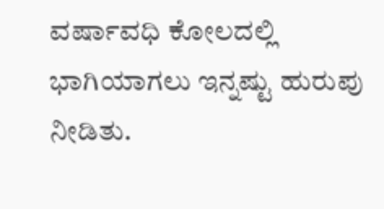ವರ್ಷಾವಧಿ ಕೋಲದಲ್ಲಿ ಭಾಗಿಯಾಗಲು ಇನ್ನಷ್ಟು ಹುರುಪು ನೀಡಿತು.